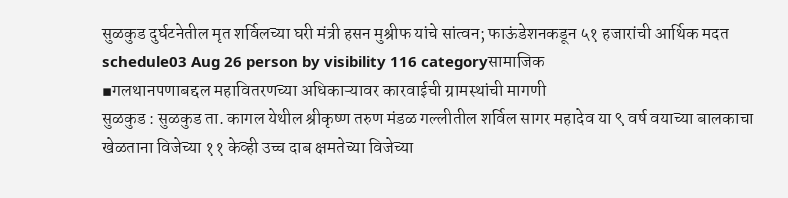सुळकुड दुर्घटनेतील मृत शर्विलच्या घरी मंत्री हसन मुश्रीफ यांचे सांत्वन; फाऊंडेशनकडून ५१ हजारांची आर्थिक मदत
schedule03 Aug 26 person by visibility 116 categoryसामाजिक
▪गलथानपणाबद्दल महावितरणच्या अधिकाऱ्यावर कारवाईची ग्रामस्थांची मागणी
सुळकुड : सुळकुड ता. कागल येथील श्रीकृष्ण तरुण मंडळ गल्लीतील शर्विल सागर महादेव या ९ वर्ष वयाच्या बालकाचा खेळताना विजेच्या ११ केव्ही उच्च दाब क्षमतेच्या विजेच्या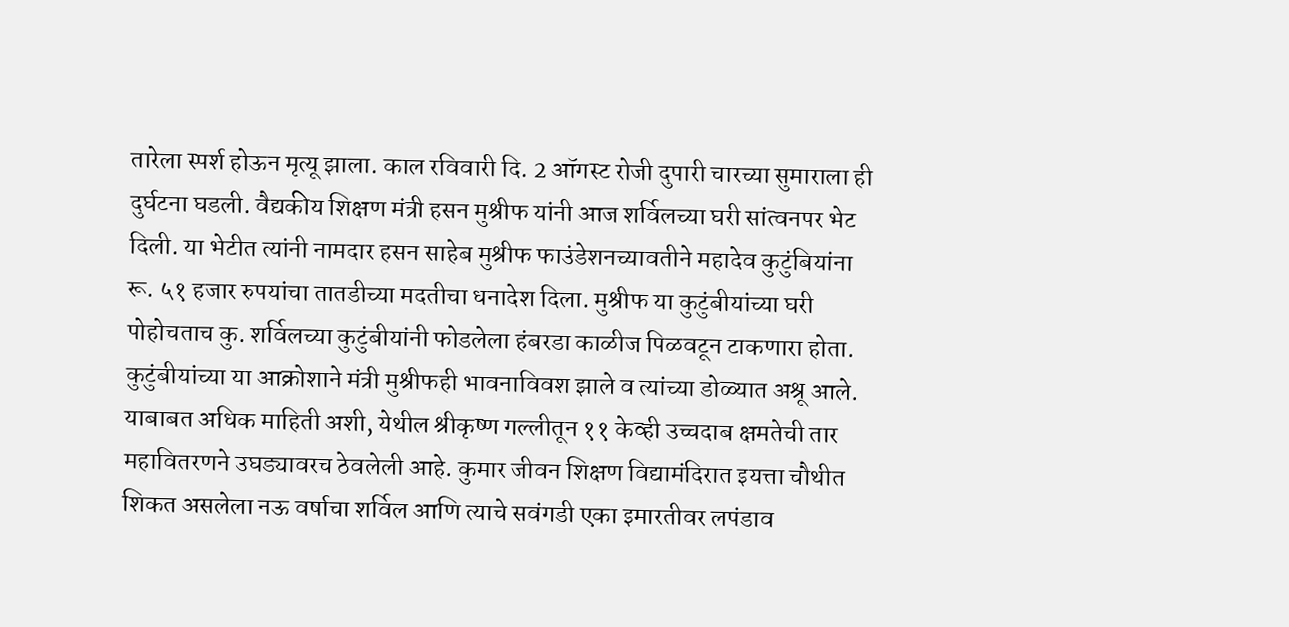तारेला स्पर्श होऊन मृत्यू झाला. काल रविवारी दि. 2 ऑगस्ट रोजी दुपारी चारच्या सुमाराला ही दुर्घटना घडली. वैद्यकीय शिक्षण मंत्री हसन मुश्रीफ यांनी आज शर्विलच्या घरी सांत्वनपर भेट दिली. या भेटीत त्यांनी नामदार हसन साहेब मुश्रीफ फाउंडेशनच्यावतीने महादेव कुटुंबियांना रू. ५१ हजार रुपयांचा तातडीच्या मदतीचा धनादेश दिला. मुश्रीफ या कुटुंबीयांच्या घरी पोहोचताच कु. शर्विलच्या कुटुंबीयांनी फोडलेला हंबरडा काळीज पिळवटून टाकणारा होता. कुटुंबीयांच्या या आक्रोशाने मंत्री मुश्रीफही भावनाविवश झाले व त्यांच्या डोळ्यात अश्रू आले.
याबाबत अधिक माहिती अशी, येथील श्रीकृष्ण गल्लीतून ११ केव्ही उच्चदाब क्षमतेची तार महावितरणने उघड्यावरच ठेवलेली आहे. कुमार जीवन शिक्षण विद्यामंदिरात इयत्ता चौथीत शिकत असलेला नऊ वर्षाचा शर्विल आणि त्याचे सवंगडी एका इमारतीवर लपंडाव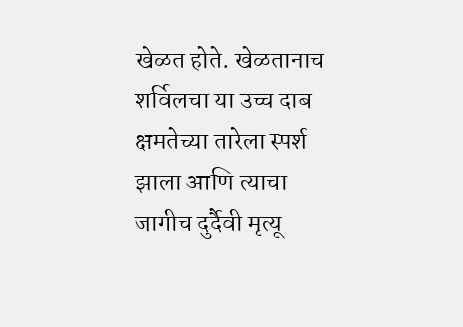खेळत होते. खेळतानाच शर्विलचा या उच्च दाब क्षमतेच्या तारेला स्पर्श झाला आणि त्याचा जागीच दुर्दैवी मृत्यू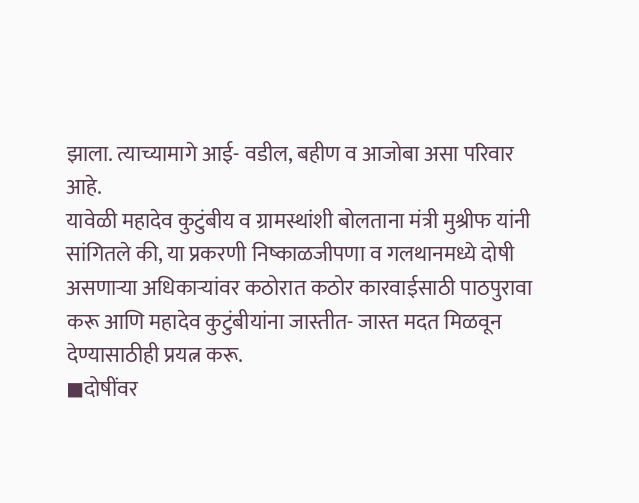झाला. त्याच्यामागे आई- वडील, बहीण व आजोबा असा परिवार आहे.
यावेळी महादेव कुटुंबीय व ग्रामस्थांशी बोलताना मंत्री मुश्रीफ यांनी सांगितले की, या प्रकरणी निष्काळजीपणा व गलथानमध्ये दोषी असणाऱ्या अधिकाऱ्यांवर कठोरात कठोर कारवाईसाठी पाठपुरावा करू आणि महादेव कुटुंबीयांना जास्तीत- जास्त मदत मिळवून देण्यासाठीही प्रयत्न करू.
◼दोषींवर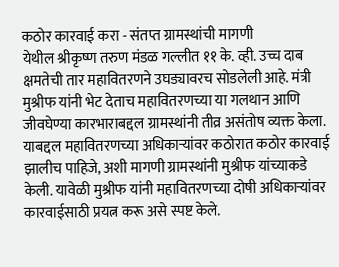कठोर कारवाई करा - संतप्त ग्रामस्थांची मागणी
येथील श्रीकृष्ण तरुण मंडळ गल्लीत ११ के. व्ही. उच्च दाब क्षमतेची तार महावितरणने उघड्यावरच सोडलेली आहे. मंत्री मुश्रीफ यांनी भेट देताच महावितरणच्या या गलथान आणि जीवघेण्या कारभाराबद्दल ग्रामस्थांनी तीव्र असंतोष व्यक्त केला. याबद्दल महावितरणच्या अधिकाऱ्यांवर कठोरात कठोर कारवाई झालीच पाहिजे, अशी मागणी ग्रामस्थांनी मुश्रीफ यांच्याकडे केली. यावेळी मुश्रीफ यांनी महावितरणच्या दोषी अधिकाऱ्यांवर कारवाईसाठी प्रयत्न करू असे स्पष्ट केले.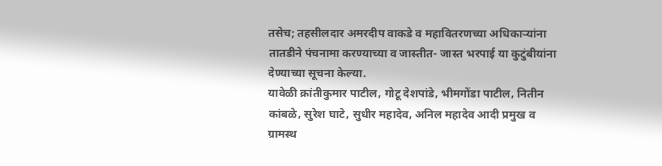तसेच; तहसीलदार अमरदीप वाकडे व महावितरणच्या अधिकाऱ्यांना तातडीने पंचनामा करण्याच्या व जास्तीत- जास्त भरपाई या कुटुंबीयांना देण्याच्या सूचना केल्या.
यावेळी क्रांतीकुमार पाटील, गोटू देशपांडे, भीमगोंडा पाटील, नितीन कांबळे, सुरेश घाटे, सुधीर महादेव, अनिल महादेव आदी प्रमुख व ग्रामस्थ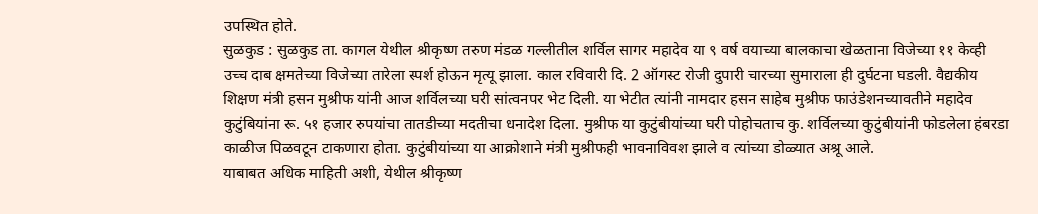उपस्थित होते.
सुळकुड : सुळकुड ता. कागल येथील श्रीकृष्ण तरुण मंडळ गल्लीतील शर्विल सागर महादेव या ९ वर्ष वयाच्या बालकाचा खेळताना विजेच्या ११ केव्ही उच्च दाब क्षमतेच्या विजेच्या तारेला स्पर्श होऊन मृत्यू झाला. काल रविवारी दि. 2 ऑगस्ट रोजी दुपारी चारच्या सुमाराला ही दुर्घटना घडली. वैद्यकीय शिक्षण मंत्री हसन मुश्रीफ यांनी आज शर्विलच्या घरी सांत्वनपर भेट दिली. या भेटीत त्यांनी नामदार हसन साहेब मुश्रीफ फाउंडेशनच्यावतीने महादेव कुटुंबियांना रू. ५१ हजार रुपयांचा तातडीच्या मदतीचा धनादेश दिला. मुश्रीफ या कुटुंबीयांच्या घरी पोहोचताच कु. शर्विलच्या कुटुंबीयांनी फोडलेला हंबरडा काळीज पिळवटून टाकणारा होता. कुटुंबीयांच्या या आक्रोशाने मंत्री मुश्रीफही भावनाविवश झाले व त्यांच्या डोळ्यात अश्रू आले.
याबाबत अधिक माहिती अशी, येथील श्रीकृष्ण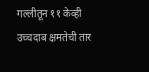गल्लीतून ११ केव्ही उच्चदाब क्षमतेची तार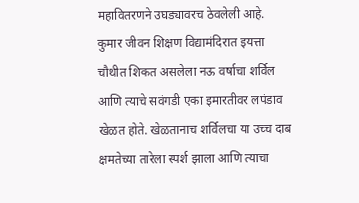महावितरणने उघड्यावरच ठेवलेली आहे. कुमार जीवन शिक्षण विद्यामंदिरात इयत्ता चौथीत शिकत असलेला नऊ वर्षाचा शर्विल आणि त्याचे सवंगडी एका इमारतीवर लपंडाव खेळत होते. खेळतानाच शर्विलचा या उच्च दाब क्षमतेच्या तारेला स्पर्श झाला आणि त्याचा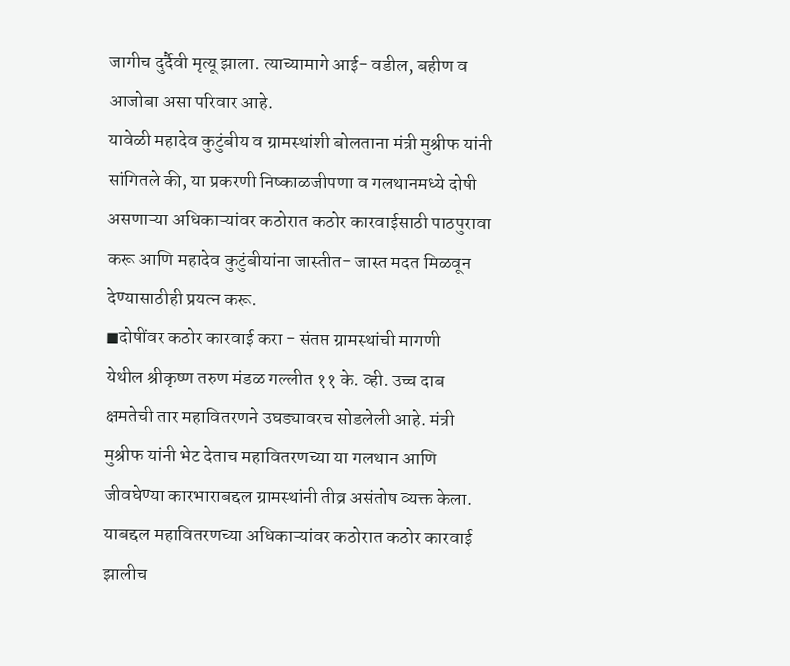जागीच दुर्दैवी मृत्यू झाला. त्याच्यामागे आई- वडील, बहीण व आजोबा असा परिवार आहे.
यावेळी महादेव कुटुंबीय व ग्रामस्थांशी बोलताना मंत्री मुश्रीफ यांनी सांगितले की, या प्रकरणी निष्काळजीपणा व गलथानमध्ये दोषी असणाऱ्या अधिकाऱ्यांवर कठोरात कठोर कारवाईसाठी पाठपुरावा करू आणि महादेव कुटुंबीयांना जास्तीत- जास्त मदत मिळवून देण्यासाठीही प्रयत्न करू.
◼दोषींवर कठोर कारवाई करा - संतप्त ग्रामस्थांची मागणी
येथील श्रीकृष्ण तरुण मंडळ गल्लीत ११ के. व्ही. उच्च दाब क्षमतेची तार महावितरणने उघड्यावरच सोडलेली आहे. मंत्री मुश्रीफ यांनी भेट देताच महावितरणच्या या गलथान आणि जीवघेण्या कारभाराबद्दल ग्रामस्थांनी तीव्र असंतोष व्यक्त केला. याबद्दल महावितरणच्या अधिकाऱ्यांवर कठोरात कठोर कारवाई झालीच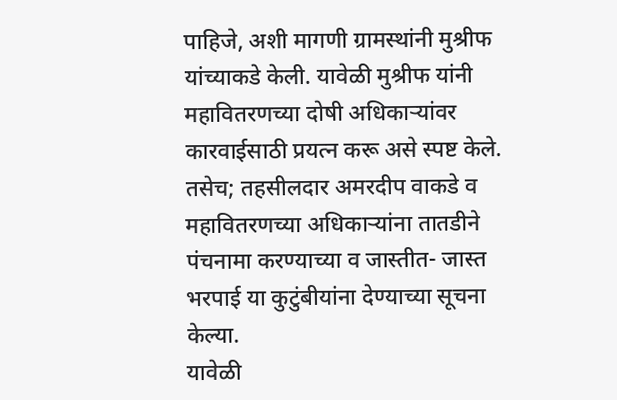पाहिजे, अशी मागणी ग्रामस्थांनी मुश्रीफ यांच्याकडे केली. यावेळी मुश्रीफ यांनी महावितरणच्या दोषी अधिकाऱ्यांवर कारवाईसाठी प्रयत्न करू असे स्पष्ट केले. तसेच; तहसीलदार अमरदीप वाकडे व महावितरणच्या अधिकाऱ्यांना तातडीने पंचनामा करण्याच्या व जास्तीत- जास्त भरपाई या कुटुंबीयांना देण्याच्या सूचना केल्या.
यावेळी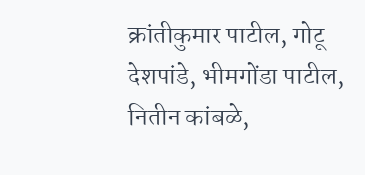क्रांतीकुमार पाटील, गोटू देशपांडे, भीमगोंडा पाटील, नितीन कांबळे,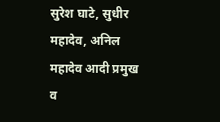सुरेश घाटे, सुधीर महादेव, अनिल महादेव आदी प्रमुख व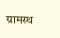ग्रामस्थ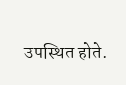उपस्थित होते.